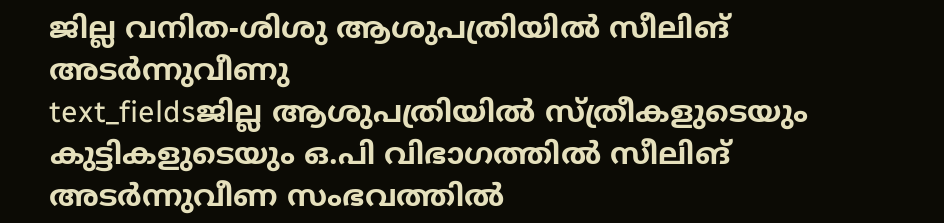ജില്ല വനിത-ശിശു ആശുപത്രിയിൽ സീലിങ് അടർന്നുവീണു
text_fieldsജില്ല ആശുപത്രിയിൽ സ്ത്രീകളുടെയും കുട്ടികളുടെയും ഒ.പി വിഭാഗത്തിൽ സീലിങ് അടർന്നുവീണ സംഭവത്തിൽ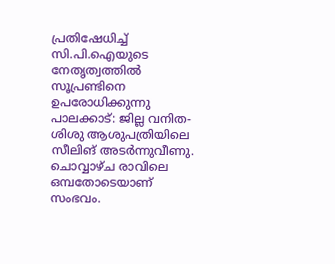പ്രതിഷേധിച്ച് സി.പി.ഐയുടെ നേതൃത്വത്തിൽ സൂപ്രണ്ടിനെ ഉപരോധിക്കുന്നു
പാലക്കാട്: ജില്ല വനിത-ശിശു ആശുപത്രിയിലെ സീലിങ് അടർന്നുവീണു. ചൊവ്വാഴ്ച രാവിലെ ഒമ്പതോടെയാണ് സംഭവം.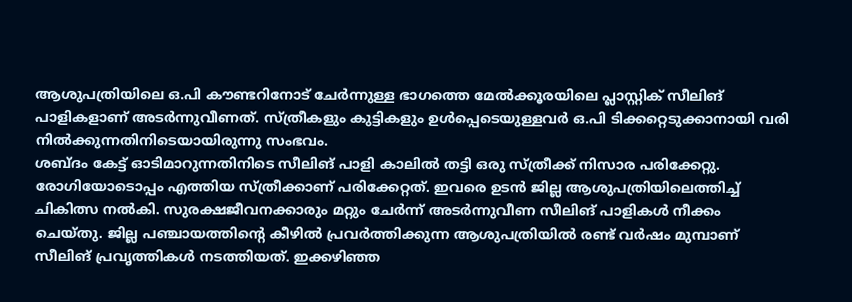ആശുപത്രിയിലെ ഒ.പി കൗണ്ടറിനോട് ചേർന്നുള്ള ഭാഗത്തെ മേൽക്കൂരയിലെ പ്ലാസ്റ്റിക് സീലിങ് പാളികളാണ് അടർന്നുവീണത്. സ്ത്രീകളും കുട്ടികളും ഉൾപ്പെടെയുള്ളവർ ഒ.പി ടിക്കറ്റെടുക്കാനായി വരി നിൽക്കുന്നതിനിടെയായിരുന്നു സംഭവം.
ശബ്ദം കേട്ട് ഓടിമാറുന്നതിനിടെ സീലിങ് പാളി കാലിൽ തട്ടി ഒരു സ്ത്രീക്ക് നിസാര പരിക്കേറ്റു. രോഗിയോടൊപ്പം എത്തിയ സ്ത്രീക്കാണ് പരിക്കേറ്റത്. ഇവരെ ഉടൻ ജില്ല ആശുപത്രിയിലെത്തിച്ച് ചികിത്സ നൽകി. സുരക്ഷജീവനക്കാരും മറ്റും ചേർന്ന് അടർന്നുവീണ സീലിങ് പാളികൾ നീക്കം ചെയ്തു. ജില്ല പഞ്ചായത്തിന്റെ കീഴിൽ പ്രവർത്തിക്കുന്ന ആശുപത്രിയിൽ രണ്ട് വർഷം മുമ്പാണ് സീലിങ് പ്രവൃത്തികൾ നടത്തിയത്. ഇക്കഴിഞ്ഞ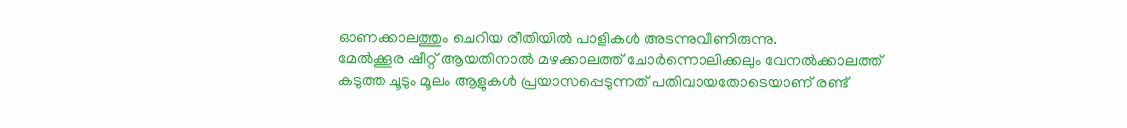ഓണക്കാലത്തും ചെറിയ രീതിയിൽ പാളികൾ അടന്നുവീണിരുന്നു.
മേൽക്കൂര ഷീറ്റ് ആയതിനാൽ മഴക്കാലത്ത് ചോർന്നൊലിക്കലും വേനൽക്കാലത്ത് കടുത്ത ചൂടും മൂലം ആളുകൾ പ്രയാസപ്പെടുന്നത് പതിവായതോടെയാണ് രണ്ട്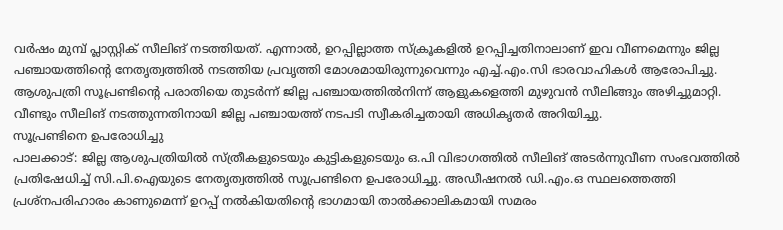വർഷം മുമ്പ് പ്ലാസ്റ്റിക് സീലിങ് നടത്തിയത്. എന്നാൽ, ഉറപ്പില്ലാത്ത സ്ക്രൂകളിൽ ഉറപ്പിച്ചതിനാലാണ് ഇവ വീണമെന്നും ജില്ല പഞ്ചായത്തിന്റെ നേതൃത്വത്തിൽ നടത്തിയ പ്രവൃത്തി മോശമായിരുന്നുവെന്നും എച്ച്.എം.സി ഭാരവാഹികൾ ആരോപിച്ചു. ആശുപത്രി സൂപ്രണ്ടിന്റെ പരാതിയെ തുടർന്ന് ജില്ല പഞ്ചായത്തിൽനിന്ന് ആളുകളെത്തി മുഴുവൻ സീലിങ്ങും അഴിച്ചുമാറ്റി. വീണ്ടും സീലിങ് നടത്തുന്നതിനായി ജില്ല പഞ്ചായത്ത് നടപടി സ്വീകരിച്ചതായി അധികൃതർ അറിയിച്ചു.
സൂപ്രണ്ടിനെ ഉപരോധിച്ചു
പാലക്കാട്: ജില്ല ആശുപത്രിയിൽ സ്ത്രീകളുടെയും കുട്ടികളുടെയും ഒ.പി വിഭാഗത്തിൽ സീലിങ് അടർന്നുവീണ സംഭവത്തിൽ പ്രതിഷേധിച്ച് സി.പി.ഐയുടെ നേതൃത്വത്തിൽ സൂപ്രണ്ടിനെ ഉപരോധിച്ചു. അഡീഷനൽ ഡി.എം.ഒ സ്ഥലത്തെത്തി പ്രശ്നപരിഹാരം കാണുമെന്ന് ഉറപ്പ് നൽകിയതിന്റെ ഭാഗമായി താൽക്കാലികമായി സമരം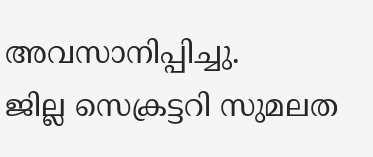അവസാനിപ്പിച്ചു.
ജില്ല സെക്രട്ടറി സുമലത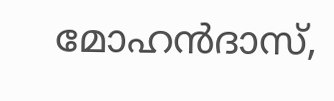മോഹൻദാസ്,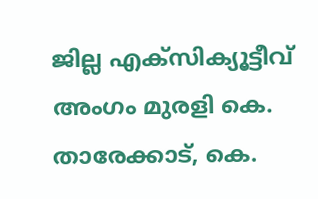ജില്ല എക്സിക്യൂട്ടീവ് അംഗം മുരളി കെ. താരേക്കാട്, കെ.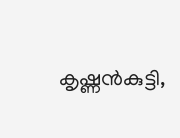കൃഷ്ണൻകുട്ടി,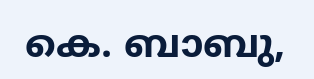കെ. ബാബു,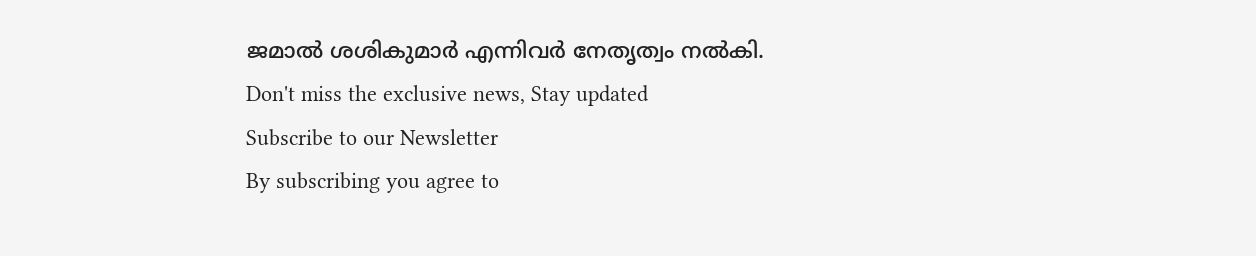ജമാൽ ശശികുമാർ എന്നിവർ നേതൃത്വം നൽകി.
Don't miss the exclusive news, Stay updated
Subscribe to our Newsletter
By subscribing you agree to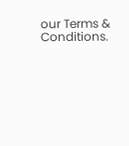our Terms & Conditions.